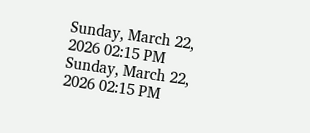Sunday, March 22, 2026 02:15 PM
Sunday, March 22, 2026 02:15 PM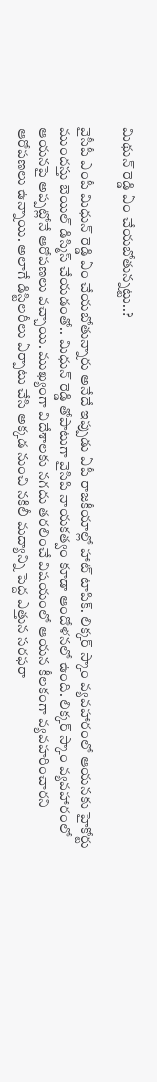మిథున్ రెడ్డి ఏం చేయబోతున్నట్టు..?

వైసీపీ ఎంపీ మిధున్ రెడ్డి ఏం చేయబోతున్నారు అనేదే ఇప్పుడు ఏపీ రాజకీయాల్లో హాట్ టాపిక్. లిక్కర్ స్కాం వ్యవహారంలో ఆయనకు హైకోర్టు ముందస్తు బెయిల్ డిస్మిస్ చేయడంతో.. మిధున్ రెడ్డి తోపాటుగా వైసిపి నాయకత్వం కూడా ఆందోళనలో ఉంది. లిక్కర్ స్కాం వ్యవహారంలో ఆయనపై అప్పట్లోనే ఆరోపణలు వచ్చాయి. ముఖ్యంగా విదేశాలకు నగదు తరలించే విషయంలో ఆయన కీలకంగా వ్యవహరించారని ఆరోపణలు ఉన్నాయి. అలాగే డిస్టిలరీలు ఏర్పాటు చేసి అక్కడ నుంచి నకిలీ మద్యాన్ని పెద్ద ఎత్తున సరఫరా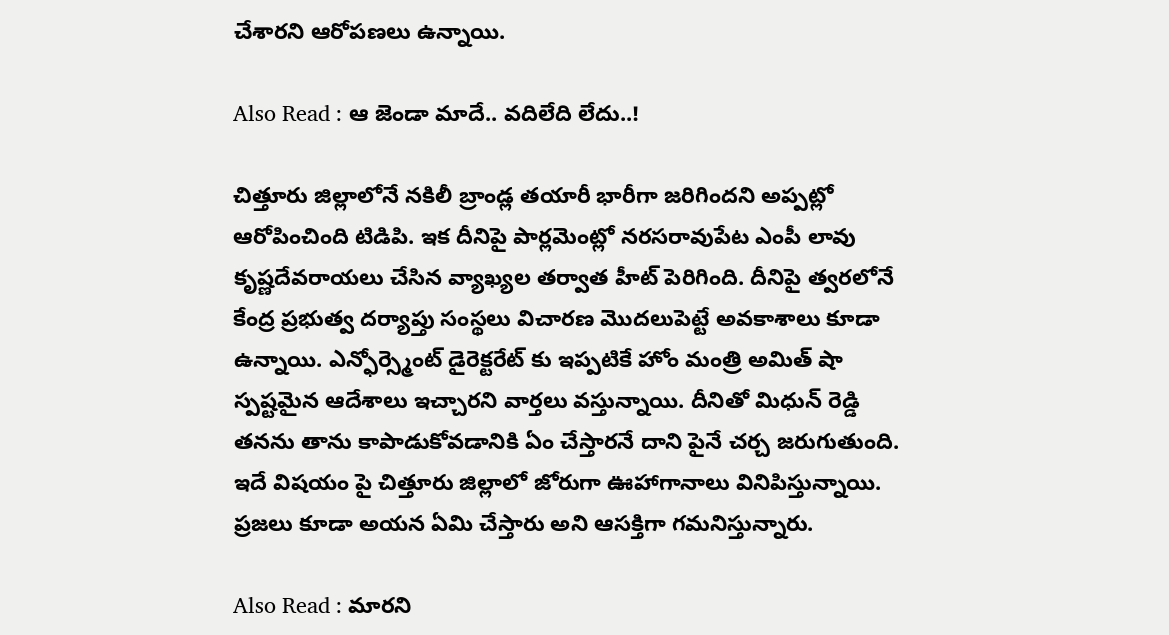చేశారని ఆరోపణలు ఉన్నాయి.

Also Read : ఆ జెండా మాదే.. వదిలేది లేదు..!

చిత్తూరు జిల్లాలోనే నకిలీ బ్రాండ్ల తయారీ భారీగా జరిగిందని అప్పట్లో ఆరోపించింది టిడిపి. ఇక దీనిపై పార్లమెంట్లో నరసరావుపేట ఎంపీ లావు కృష్ణదేవరాయలు చేసిన వ్యాఖ్యల తర్వాత హీట్ పెరిగింది. దీనిపై త్వరలోనే కేంద్ర ప్రభుత్వ దర్యాప్తు సంస్థలు విచారణ మొదలుపెట్టే అవకాశాలు కూడా ఉన్నాయి. ఎన్ఫోర్స్మెంట్ డైరెక్టరేట్ కు ఇప్పటికే హోం మంత్రి అమిత్ షా స్పష్టమైన ఆదేశాలు ఇచ్చారని వార్తలు వస్తున్నాయి. దీనితో మిధున్ రెడ్డి తనను తాను కాపాడుకోవడానికి ఏం చేస్తారనే దాని పైనే చర్చ జరుగుతుంది. ఇదే విషయం పై చిత్తూరు జిల్లాలో జోరుగా ఊహాగానాలు వినిపిస్తున్నాయి. ప్రజలు కూడా అయన ఏమి చేస్తారు అని ఆసక్తిగా గమనిస్తున్నారు.

Also Read : మారని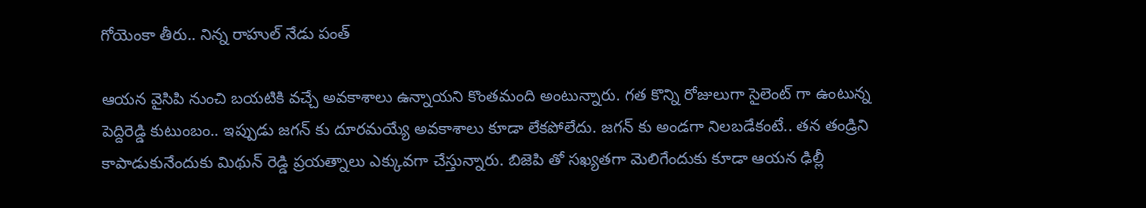గోయెంకా తీరు.. నిన్న రాహుల్ నేడు పంత్

ఆయన వైసిపి నుంచి బయటికి వచ్చే అవకాశాలు ఉన్నాయని కొంతమంది అంటున్నారు. గత కొన్ని రోజులుగా సైలెంట్ గా ఉంటున్న పెద్దిరెడ్డి కుటుంబం.. ఇప్పుడు జగన్ కు దూరమయ్యే అవకాశాలు కూడా లేకపోలేదు. జగన్ కు అండగా నిలబడేకంటే.. తన తండ్రిని కాపాడుకునేందుకు మిథున్ రెడ్డి ప్రయత్నాలు ఎక్కువగా చేస్తున్నారు. బిజెపి తో సఖ్యతగా మెలిగేందుకు కూడా ఆయన ఢిల్లీ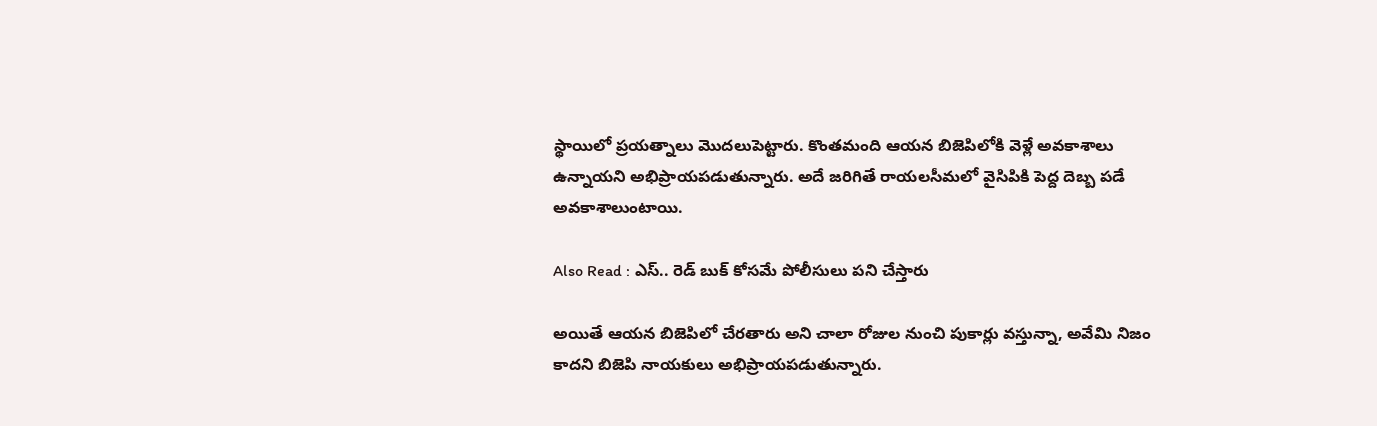స్థాయిలో ప్రయత్నాలు మొదలుపెట్టారు. కొంతమంది ఆయన బిజెపిలోకి వెళ్లే అవకాశాలు ఉన్నాయని అభిప్రాయపడుతున్నారు. అదే జరిగితే రాయలసీమలో వైసిపికి పెద్ద దెబ్బ పడే అవకాశాలుంటాయి.

Also Read : ఎస్.. రెడ్ బుక్ కోసమే పోలీసులు పని చేస్తారు

అయితే ఆయన బిజెపిలో చేరతారు అని చాలా రోజుల నుంచి పుకార్లు వస్తున్నా, అవేమి నిజం కాదని బిజెపి నాయకులు అభిప్రాయపడుతున్నారు.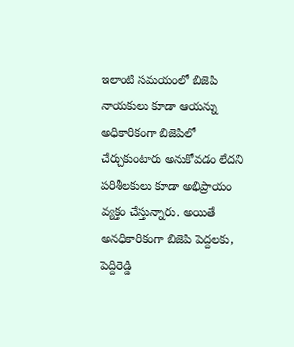ఇలాంటి సమయంలో బిజెపి నాయకులు కూడా ఆయన్ను అధికారికంగా బిజెపిలో చేర్చుకుంటారు అనుకోవడం లేదని పరిశీలకులు కూడా అభిప్రాయం వ్యక్తం చేస్తున్నారు. అయితే అనధికారికంగా బిజెపి పెద్దలకు, పెద్దిరెడ్డి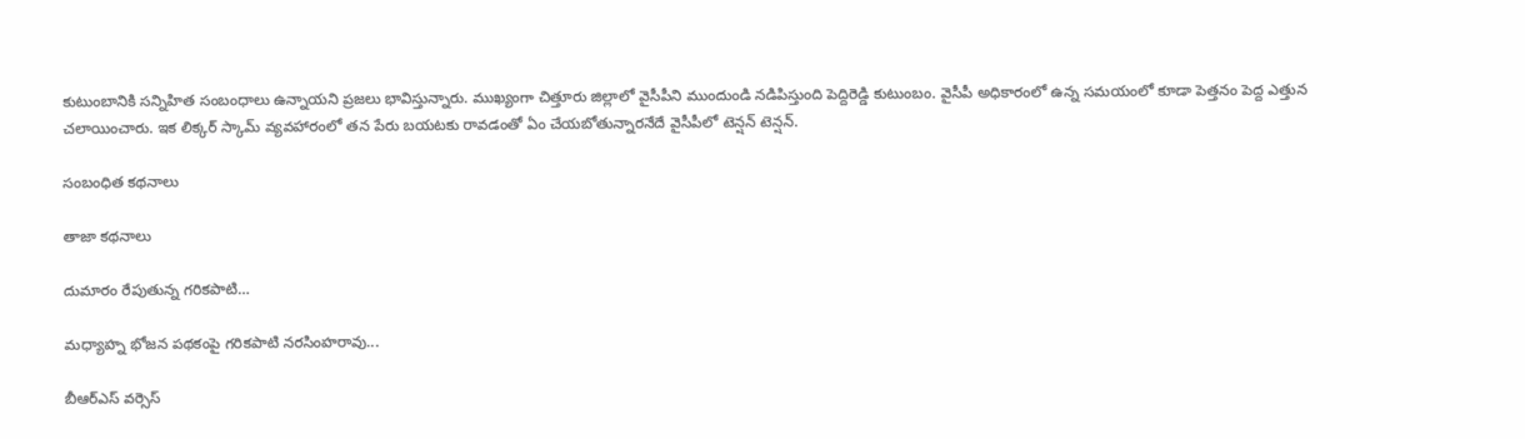కుటుంబానికి సన్నిహిత సంబంధాలు ఉన్నాయని ప్రజలు భావిస్తున్నారు. ముఖ్యంగా చిత్తూరు జిల్లాలో వైసీపీని ముందుండి నడిపిస్తుంది పెద్దిరెడ్డి కుటుంబం. వైసీపీ అధికారంలో ఉన్న సమయంలో కూడా పెత్తనం పెద్ద ఎత్తున చలాయించారు. ఇక లిక్కర్ స్కామ్ వ్యవహారంలో తన పేరు బయటకు రావడంతో ఏం చేయబోతున్నారనేదే వైసీపీలో టెన్షన్ టెన్షన్.

సంబంధిత కథనాలు

తాజా కథనాలు

దుమారం రేపుతున్న గరికపాటి...

మధ్యాహ్న భోజన పథకంపై గరికపాటి నరసింహరావు...

బీఆర్ఎస్ వర్సెస్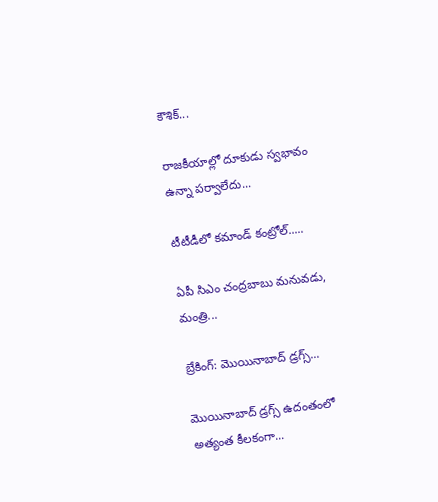కౌశిక్...

రాజకీయాల్లో దూకుడు స్వభావం ఉన్నా పర్వాలేదు...

టీటీడీలో కమాండ్ కంట్రోల్.....

ఏపీ సిఎం చంద్రబాబు మనువడు, మంత్రి...

బ్రేకింగ్: మొయినాబాద్ డ్రగ్స్...

మొయినాబాద్ డ్రగ్స్ ఉదంతంలో అత్యంత కీలకంగా...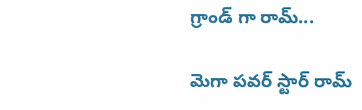గ్రాండ్ గా రామ్...

మెగా పవర్ స్టార్ రామ్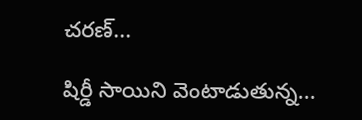చరణ్...

షిర్డీ సాయిని వెంటాడుతున్న...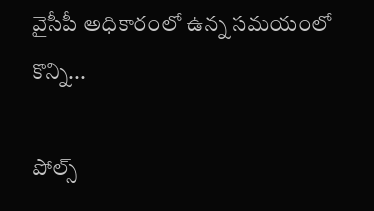వైసీపీ అధికారంలో ఉన్న సమయంలో కొన్ని...

పోల్స్